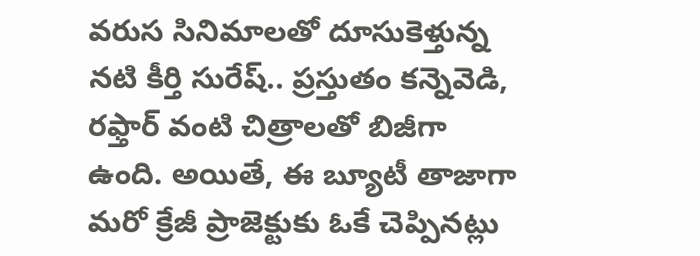వరుస సినిమాలతో దూసుకెళ్తున్న నటి కీర్తి సురేష్.. ప్రస్తుతం కన్నెవెడి, రఫ్తార్ వంటి చిత్రాలతో బిజీగా ఉంది. అయితే, ఈ బ్యూటీ తాజాగా మరో క్రేజీ ప్రాజెక్టుకు ఓకే చెప్పినట్లు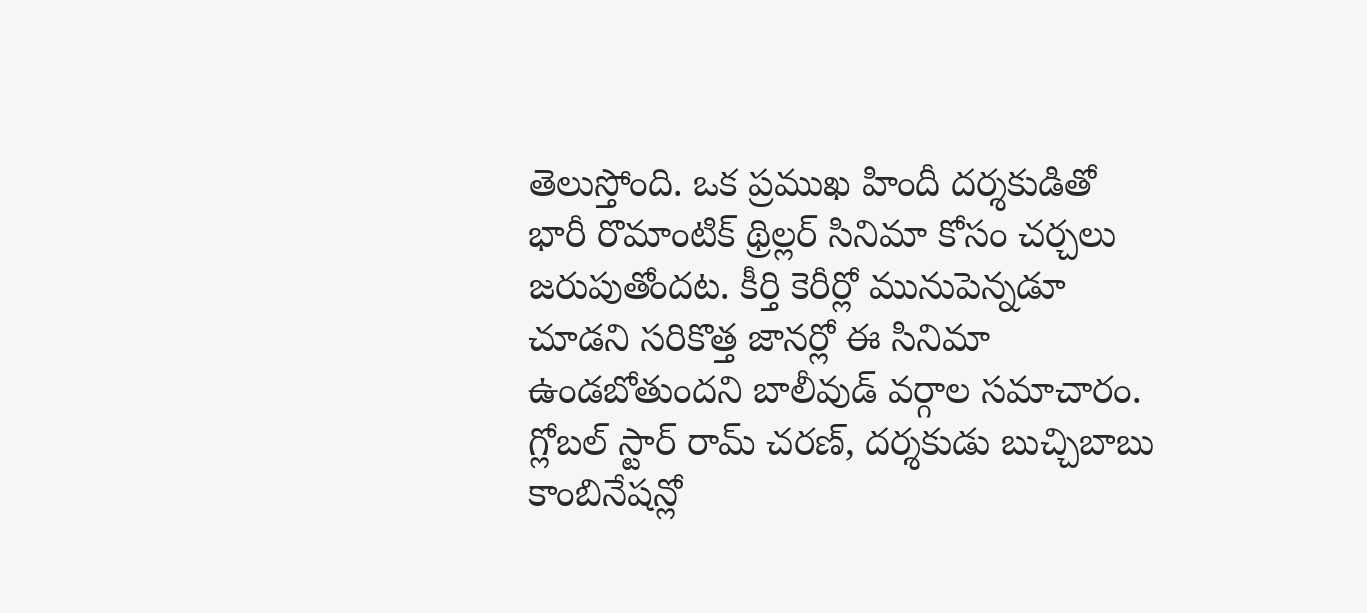తెలుస్తోంది. ఒక ప్రముఖ హిందీ దర్శకుడితో భారీ రొమాంటిక్ థ్రిల్లర్ సినిమా కోసం చర్చలు జరుపుతోందట. కీర్తి కెరీర్లో మునుపెన్నడూ చూడని సరికొత్త జానర్లో ఈ సినిమా ఉండబోతుందని బాలీవుడ్ వర్గాల సమాచారం.
గ్లోబల్ స్టార్ రామ్ చరణ్, దర్శకుడు బుచ్చిబాబు కాంబినేషన్లో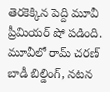తెరకెక్కిన పెద్ది మూవీ ప్రీమియర్ షో పడింది. మూవీలో రామ్ చరణ్ బాడీ బిల్డింగ్, నటన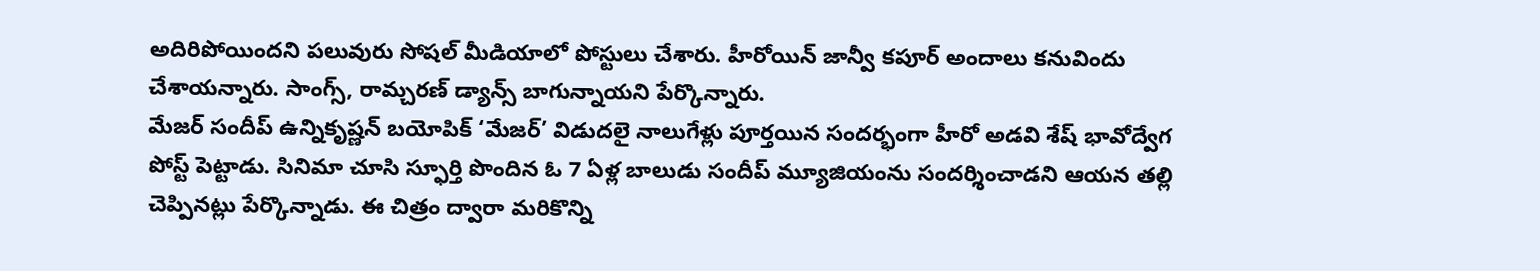అదిరిపోయిందని పలువురు సోషల్ మీడియాలో పోస్టులు చేశారు. హీరోయిన్ జాన్వీ కపూర్ అందాలు కనువిందు చేశాయన్నారు. సాంగ్స్, రామ్చరణ్ డ్యాన్స్ బాగున్నాయని పేర్కొన్నారు.
మేజర్ సందీప్ ఉన్నికృష్ణన్ బయోపిక్ ‘మేజర్’ విడుదలై నాలుగేళ్లు పూర్తయిన సందర్భంగా హీరో అడవి శేష్ భావోద్వేగ పోస్ట్ పెట్టాడు. సినిమా చూసి స్ఫూర్తి పొందిన ఓ 7 ఏళ్ల బాలుడు సందీప్ మ్యూజియంను సందర్శించాడని ఆయన తల్లి చెప్పినట్లు పేర్కొన్నాడు. ఈ చిత్రం ద్వారా మరికొన్ని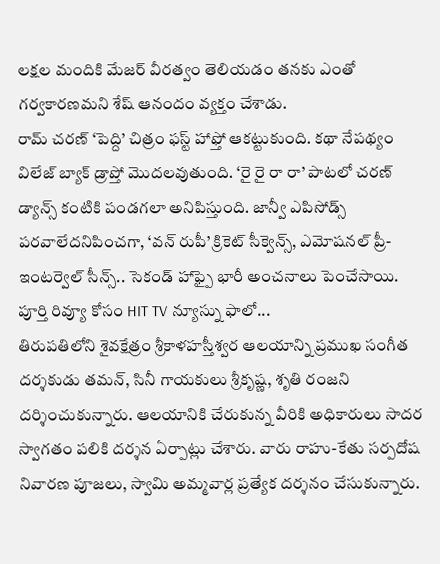లక్షల మందికి మేజర్ వీరత్వం తెలియడం తనకు ఎంతో గర్వకారణమని శేష్ ఆనందం వ్యక్తం చేశాడు.
రామ్ చరణ్ ‘పెద్ది’ చిత్రం ఫస్ట్ హాఫ్తో ఆకట్టుకుంది. కథా నేపథ్యం విలేజ్ బ్యాక్ డ్రాప్తో మొదలవుతుంది. ‘రై రై రా రా’ పాటలో చరణ్ డ్యాన్స్ కంటికి పండగలా అనిపిస్తుంది. జాన్వీ ఎపిసోడ్స్ పరవాలేదనిపించగా, ‘వన్ రుపీ’ క్రికెట్ సీక్వెన్స్, ఎమోషనల్ ప్రీ-ఇంటర్వెల్ సీన్స్.. సెకండ్ హాఫ్పై భారీ అంచనాలు పెంచేసాయి. పూర్తి రివ్యూ కోసం HIT TV న్యూస్ను ఫాలో...
తిరుపతిలోని శైవక్షేత్రం శ్రీకాళహస్తీశ్వర ఆలయాన్ని ప్రముఖ సంగీత దర్శకుడు తమన్, సినీ గాయకులు శ్రీకృష్ణ, శృతి రంజని దర్శించుకున్నారు. ఆలయానికి చేరుకున్న వీరికి అధికారులు సాదర స్వాగతం పలికి దర్శన ఏర్పాట్లు చేశారు. వారు రాహు-కేతు సర్పదోష నివారణ పూజలు, స్వామి అమ్మవార్ల ప్రత్యేక దర్శనం చేసుకున్నారు.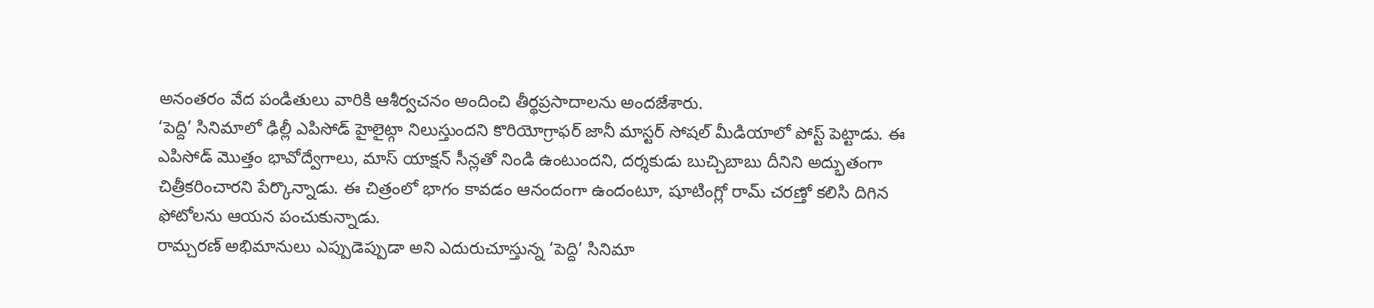అనంతరం వేద పండితులు వారికి ఆశీర్వచనం అందించి తీర్థప్రసాదాలను అందజేశారు.
‘పెద్ది’ సినిమాలో ఢిల్లీ ఎపిసోడ్ హైలైట్గా నిలుస్తుందని కొరియోగ్రాఫర్ జానీ మాస్టర్ సోషల్ మీడియాలో పోస్ట్ పెట్టాడు. ఈ ఎపిసోడ్ మొత్తం భావోద్వేగాలు, మాస్ యాక్షన్ సీన్లతో నిండి ఉంటుందని, దర్శకుడు బుచ్చిబాబు దీనిని అద్భుతంగా చిత్రీకరించారని పేర్కొన్నాడు. ఈ చిత్రంలో భాగం కావడం ఆనందంగా ఉందంటూ, షూటింగ్లో రామ్ చరణ్తో కలిసి దిగిన ఫోటోలను ఆయన పంచుకున్నాడు.
రామ్చరణ్ అభిమానులు ఎప్పుడెప్పుడా అని ఎదురుచూస్తున్న ‘పెద్ది’ సినిమా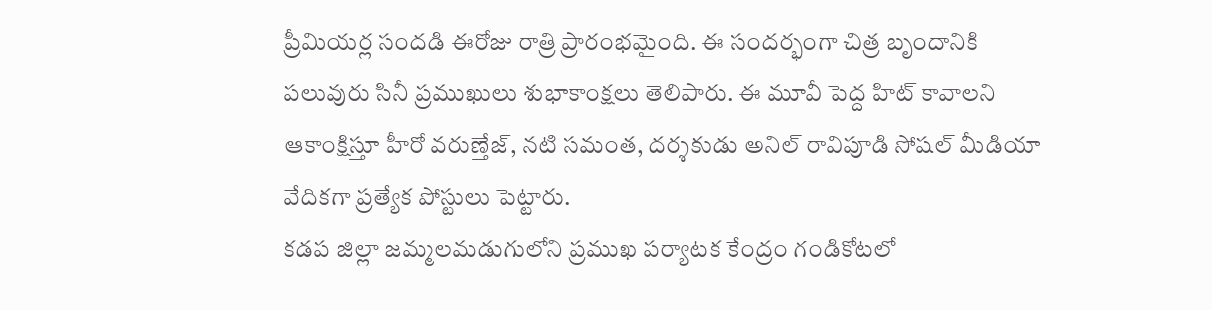ప్రీమియర్ల సందడి ఈరోజు రాత్రి ప్రారంభమైంది. ఈ సందర్భంగా చిత్ర బృందానికి పలువురు సినీ ప్రముఖులు శుభాకాంక్షలు తెలిపారు. ఈ మూవీ పెద్ద హిట్ కావాలని ఆకాంక్షిస్తూ హీరో వరుణ్తేజ్, నటి సమంత, దర్శకుడు అనిల్ రావిపూడి సోషల్ మీడియా వేదికగా ప్రత్యేక పోస్టులు పెట్టారు.
కడప జిల్లా జమ్మలమడుగులోని ప్రముఖ పర్యాటక కేంద్రం గండికోటలో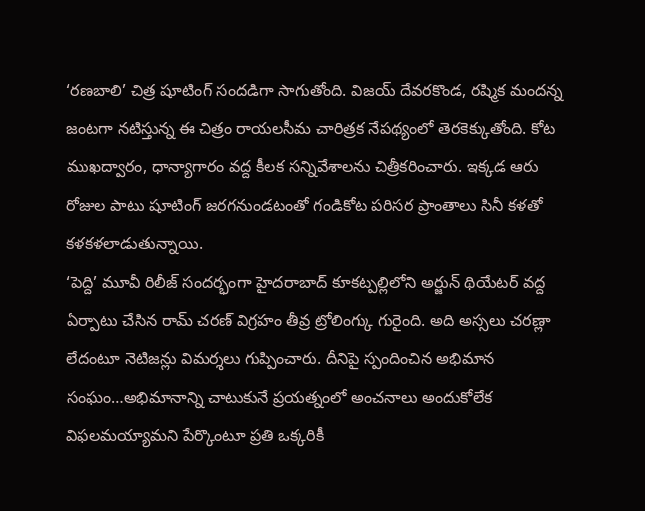‘రణబాలి’ చిత్ర షూటింగ్ సందడిగా సాగుతోంది. విజయ్ దేవరకొండ, రష్మిక మందన్న జంటగా నటిస్తున్న ఈ చిత్రం రాయలసీమ చారిత్రక నేపథ్యంలో తెరకెక్కుతోంది. కోట ముఖద్వారం, ధాన్యాగారం వద్ద కీలక సన్నివేశాలను చిత్రీకరించారు. ఇక్కడ ఆరు రోజుల పాటు షూటింగ్ జరగనుండటంతో గండికోట పరిసర ప్రాంతాలు సినీ కళతో కళకళలాడుతున్నాయి.
‘పెద్ది’ మూవీ రిలీజ్ సందర్భంగా హైదరాబాద్ కూకట్పల్లిలోని అర్జున్ థియేటర్ వద్ద ఏర్పాటు చేసిన రామ్ చరణ్ విగ్రహం తీవ్ర ట్రోలింగ్కు గురైంది. అది అస్సలు చరణ్లా లేదంటూ నెటిజన్లు విమర్శలు గుప్పించారు. దీనిపై స్పందించిన అభిమాన సంఘం…అభిమానాన్ని చాటుకునే ప్రయత్నంలో అంచనాలు అందుకోలేక విఫలమయ్యామని పేర్కొంటూ ప్రతి ఒక్కరికీ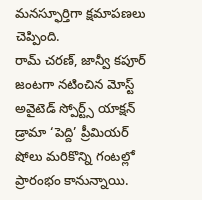మనస్ఫూర్తిగా క్షమాపణలు చెప్పింది.
రామ్ చరణ్, జాన్వీ కపూర్ జంటగా నటించిన మోస్ట్ అవైటెడ్ స్పోర్ట్స్ యాక్షన్ డ్రామా ‘పెద్ది’ ప్రీమియర్ షోలు మరికొన్ని గంటల్లో ప్రారంభం కానున్నాయి.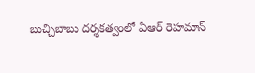బుచ్చిబాబు దర్శకత్వంలో ఏఆర్ రెహమాన్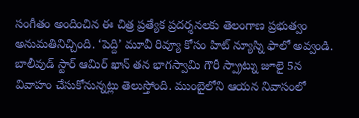సంగీతం అందించిన ఈ చిత్ర ప్రత్యేక ప్రదర్శనలకు తెలంగాణ ప్రభుత్వం అనుమతినిచ్చింది. ‘పెద్ది’ మూవీ రివ్యూ కోసం హిట్ న్యూస్ని ఫాలో అవ్వండి.
బాలీవుడ్ స్టార్ ఆమిర్ ఖాన్ తన భాగస్వామి గౌరీ స్ప్రాట్ను జూలై 5న వివాహం చేసుకోనున్నట్లు తెలుస్తోంది. ముంబైలోని ఆయన నివాసంలో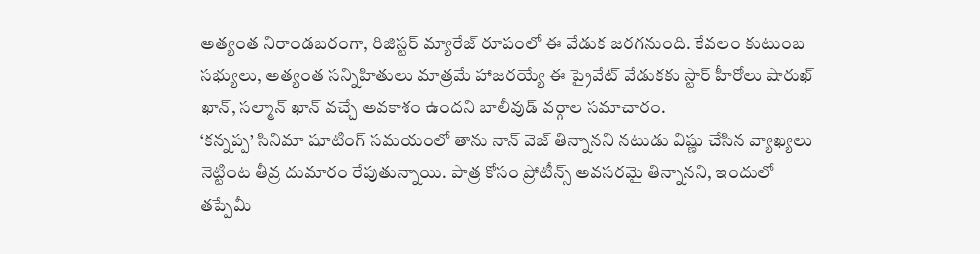అత్యంత నిరాండబరంగా, రిజిస్టర్ మ్యారేజ్ రూపంలో ఈ వేడుక జరగనుంది. కేవలం కుటుంబ సభ్యులు, అత్యంత సన్నిహితులు మాత్రమే హాజరయ్యే ఈ ప్రైవేట్ వేడుకకు స్టార్ హీరోలు షారుఖ్ ఖాన్, సల్మాన్ ఖాన్ వచ్చే అవకాశం ఉందని బాలీవుడ్ వర్గాల సమాచారం.
‘కన్నప్ప’ సినిమా షూటింగ్ సమయంలో తాను నాన్ వెజ్ తిన్నానని నటుడు విష్ణు చేసిన వ్యాఖ్యలు నెట్టింట తీవ్ర దుమారం రేపుతున్నాయి. పాత్ర కోసం ప్రోటీన్స్ అవసరమై తిన్నానని, ఇందులో తప్పేమీ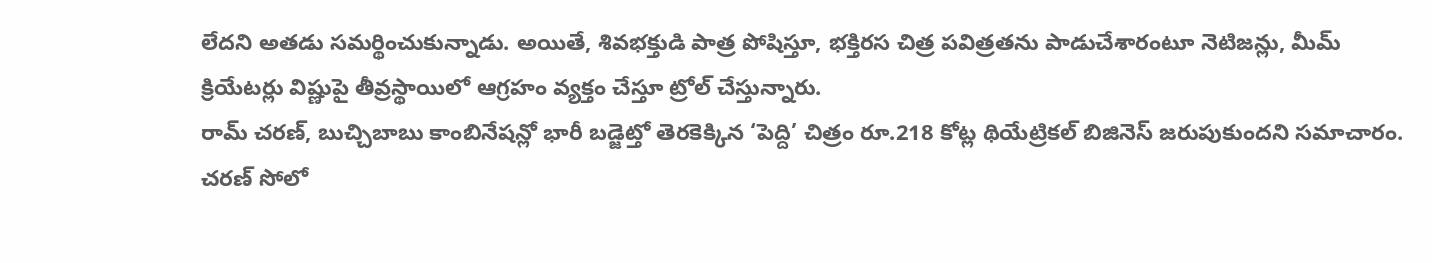లేదని అతడు సమర్థించుకున్నాడు. అయితే, శివభక్తుడి పాత్ర పోషిస్తూ, భక్తిరస చిత్ర పవిత్రతను పాడుచేశారంటూ నెటిజన్లు, మీమ్ క్రియేటర్లు విష్ణుపై తీవ్రస్థాయిలో ఆగ్రహం వ్యక్తం చేస్తూ ట్రోల్ చేస్తున్నారు.
రామ్ చరణ్, బుచ్చిబాబు కాంబినేషన్లో భారీ బడ్జెట్తో తెరకెక్కిన ‘పెద్ది’ చిత్రం రూ.218 కోట్ల థియేట్రికల్ బిజినెస్ జరుపుకుందని సమాచారం. చరణ్ సోలో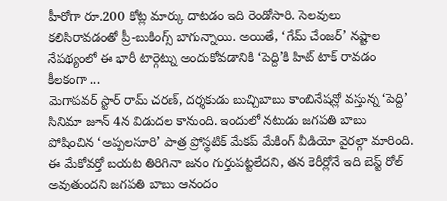హీరోగా రూ.200 కోట్ల మార్కు దాటడం ఇది రెండోసారి. సెలవులు కలిసిరావడంతో ప్రీ-బుకింగ్స్ బాగున్నాయి. అయితే, ‘గేమ్ చేంజర్’ నష్టాల నేపథ్యంలో ఈ భారీ టార్గెట్ను అందుకోవడానికి ‘పెద్ది’కి హిట్ టాక్ రావడం కీలకంగా ...
మెగాపవర్ స్టార్ రామ్ చరణ్, దర్శకుడు బుచ్చిబాబు కాంబినేషన్లో వస్తున్న ‘పెద్ది’ సినిమా జూన్ 4న విడుదల కానుంది. ఇందులో నటుడు జగపతి బాబు పోషించిన ‘అప్పలసూరి’ పాత్ర ప్రోస్థటిక్ మేకప్ మేకింగ్ వీడియో వైరల్గా మారింది. ఈ మేకోవర్తో బయట తిరిగినా జనం గుర్తుపట్టలేదని, తన కెరీర్లోనే ఇది బెస్ట్ రోల్ అవుతుందని జగపతి బాబు ఆనందం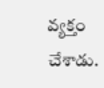వ్యక్తం చేశాడు.